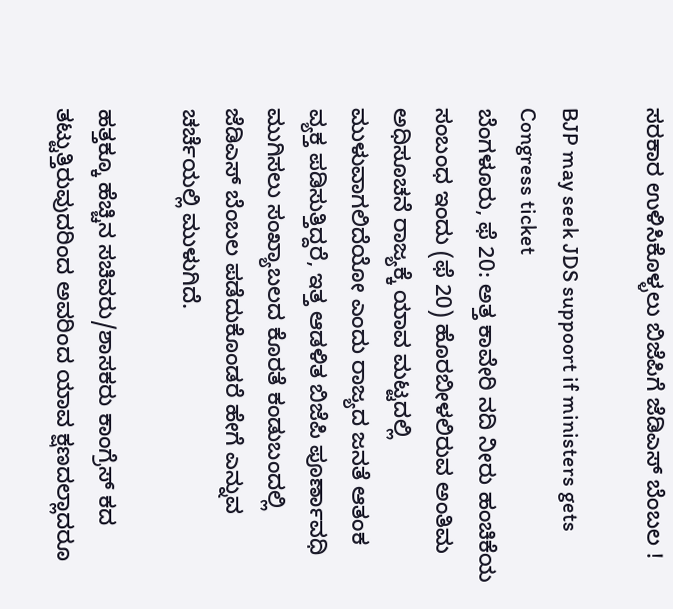ಸರಕಾರ ಉಳಿಸಿಕೊಳ್ಳಲು ಬಿಜೆಪಿಗೆ ಜೆಡಿಎಸ್ ಬೆಂಬಲ !

BJP may seek JDS suppoort if ministers gets Congress ticket
ಬೆಂಗಳೂರು, ಫೆ 20: ಅತ್ತ ಕಾವೇರಿ ನದಿ ನೀರು ಹಂಚಿಕೆಯ ಸಂಬಂಧ ಇಂದು (ಫೆ 20) ಹೊರಬೀಳಲಿರುವ ಅಂತಿಮ ಅಧಿಸೂಚನೆ ರಾಜ್ಯಕ್ಕೆ ಯಾವ ಮಟ್ಟದಲ್ಲಿ ಮುಳುವಾಗಲಿದೆಯೋ ಎಂದು ರಾಜ್ಯದ ಜನತೆ ಆತಂಕ ವ್ಯಕ್ತ ಪಡಿಸುತ್ತಿದ್ದರೆ, ಇತ್ತ ಆಡಳಿತ ಬಿಜೆಪಿ ಪೂರ್ಣಾವಧಿ ಮುಗಿಸಲು ಸಂಖ್ಯಾಬಲದ ಕೊರತೆ ಕಂಡುಬಂದಲ್ಲಿ ಜೆಡಿಎಸ್ ಬೆಂಬಲ ಪಡೆದುಕೊಂಡರೆ ಹೇಗೆ ಎನ್ನುವ ಚರ್ಚೆಯಲ್ಲಿ ಮುಳುಗಿದೆ.

ಹತ್ತಕ್ಕೂ ಹೆಚ್ಚಿನ ಸಚಿವರು/ಶಾಸಕರು ಕಾಂಗ್ರೆಸ್ ಕದ ತಟ್ಟುತ್ತಿರುವುದರಿಂದ ಅವರಿಂದ ಯಾವ ಕ್ಷಣದಲ್ಲಾದರೂ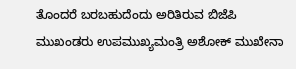ತೊಂದರೆ ಬರಬಹುದೆಂದು ಅರಿತಿರುವ ಬಿಜೆಪಿ ಮುಖಂಡರು ಉಪಮುಖ್ಯಮಂತ್ರಿ ಅಶೋಕ್ ಮುಖೇನಾ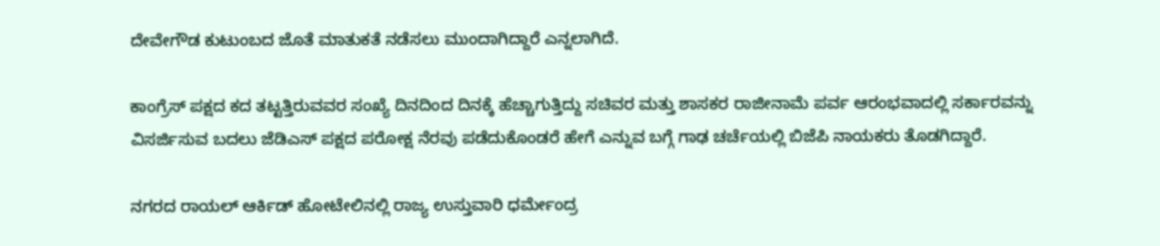ದೇವೇಗೌಡ ಕುಟುಂಬದ ಜೊತೆ ಮಾತುಕತೆ ನಡೆಸಲು ಮುಂದಾಗಿದ್ದಾರೆ ಎನ್ನಲಾಗಿದೆ.

ಕಾಂಗ್ರೆಸ್‌ ಪಕ್ಷದ ಕದ ತಟ್ಟತ್ತಿರುವವರ ಸಂಖ್ಯೆ ದಿನದಿಂದ ದಿನಕ್ಕೆ ಹೆಚ್ಚಾಗುತ್ತಿದ್ದು ಸಚಿವರ ಮತ್ತು ಶಾಸಕರ ರಾಜೀನಾಮೆ ಪರ್ವ ಆರಂಭವಾದಲ್ಲಿ ಸರ್ಕಾರವನ್ನು ವಿಸರ್ಜಿಸುವ ಬದಲು ಜೆಡಿಎಸ್‌ ಪಕ್ಷದ ಪರೋಕ್ಷ ನೆರವು ಪಡೆದುಕೊಂಡರೆ ಹೇಗೆ ಎನ್ನುವ ಬಗ್ಗೆ ಗಾಢ ಚರ್ಚೆಯಲ್ಲಿ ಬಿಜೆಪಿ ನಾಯಕರು ತೊಡಗಿದ್ದಾರೆ.

ನಗರದ ರಾಯಲ್‌ ಆರ್ಕಿಡ್‌ ಹೋಟೇಲಿನಲ್ಲಿ ರಾಜ್ಯ ಉಸ್ತುವಾರಿ ಧರ್ಮೇಂದ್ರ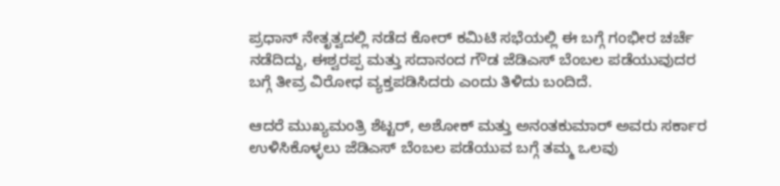ಪ್ರಧಾನ್‌ ನೇತೃತ್ವದಲ್ಲಿ ನಡೆದ ಕೋರ್‌ ಕಮಿಟಿ ಸಭೆಯಲ್ಲಿ ಈ ಬಗ್ಗೆ ಗಂಭೀರ ಚರ್ಚೆ ನಡೆದಿದ್ದು, ಈಶ್ವರಪ್ಪ ಮತ್ತು ಸದಾನಂದ ಗೌಡ ಜೆಡಿಎಸ್ ಬೆಂಬಲ ಪಡೆಯುವುದರ ಬಗ್ಗೆ ತೀವ್ರ ವಿರೋಧ ವ್ಯಕ್ತಪಡಿಸಿದರು ಎಂದು ತಿಳಿದು ಬಂದಿದೆ.

ಆದರೆ ಮುಖ್ಯಮಂತ್ರಿ ಶೆಟ್ಟರ್‌, ಅಶೋಕ್‌ ಮತ್ತು ಅನಂತಕುಮಾರ್‌ ಅವರು ಸರ್ಕಾರ ಉಳಿಸಿಕೊಳ್ಳಲು ಜೆಡಿಎಸ್‌ ಬೆಂಬಲ ಪಡೆಯುವ ಬಗ್ಗೆ ತಮ್ಮ ಒಲವು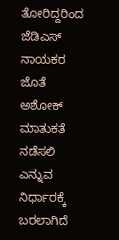ತೋರಿದ್ದರಿಂದ ಜೆಡಿಎಸ್ ನಾಯಕರ ಜೊತೆ ಅಶೋಕ್‌ ಮಾತುಕತೆ ನಡೆಸಲಿ ಎನ್ನುವ ನಿರ್ಧಾರಕ್ಕೆ ಬರಲಾಗಿದೆ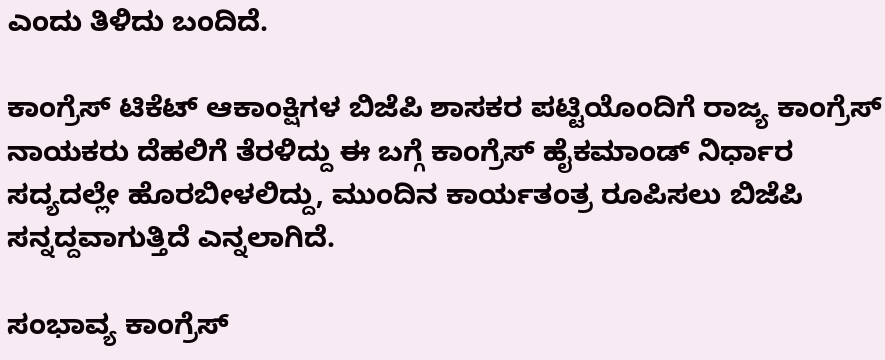ಎಂದು ತಿಳಿದು ಬಂದಿದೆ.

ಕಾಂಗ್ರೆಸ್‌ ಟಿಕೆಟ್ ಆಕಾಂಕ್ಷಿಗಳ ಬಿಜೆಪಿ ಶಾಸಕರ ಪಟ್ಟಿಯೊಂದಿಗೆ ರಾಜ್ಯ ಕಾಂಗ್ರೆಸ್‌ ನಾಯಕರು ದೆಹಲಿಗೆ ತೆರಳಿದ್ದು ಈ ಬಗ್ಗೆ ಕಾಂಗ್ರೆಸ್ ಹೈಕಮಾಂಡ್ ನಿರ್ಧಾರ ಸದ್ಯದಲ್ಲೇ ಹೊರಬೀಳಲಿದ್ದು, ಮುಂದಿನ ಕಾರ್ಯತಂತ್ರ ರೂಪಿಸಲು ಬಿಜೆಪಿ ಸನ್ನದ್ದವಾಗುತ್ತಿದೆ ಎನ್ನಲಾಗಿದೆ.

ಸಂಭಾವ್ಯ ಕಾಂಗ್ರೆಸ್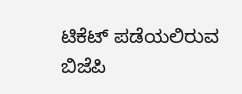ಟಿಕೆಟ್ ಪಡೆಯಲಿರುವ ಬಿಜೆಪಿ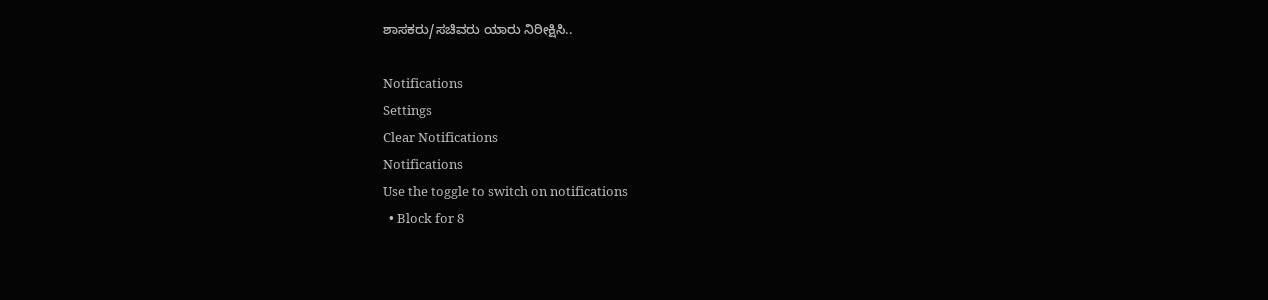ಶಾಸಕರು/ಸಚಿವರು ಯಾರು ನಿರೀಕ್ಷಿಸಿ..

Notifications
Settings
Clear Notifications
Notifications
Use the toggle to switch on notifications
  • Block for 8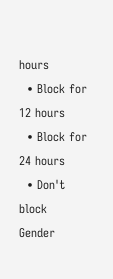hours
  • Block for 12 hours
  • Block for 24 hours
  • Don't block
Gender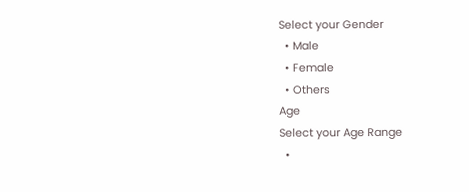Select your Gender
  • Male
  • Female
  • Others
Age
Select your Age Range
  •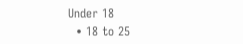Under 18
  • 18 to 25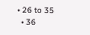• 26 to 35
  • 36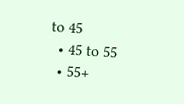to 45
  • 45 to 55
  • 55+